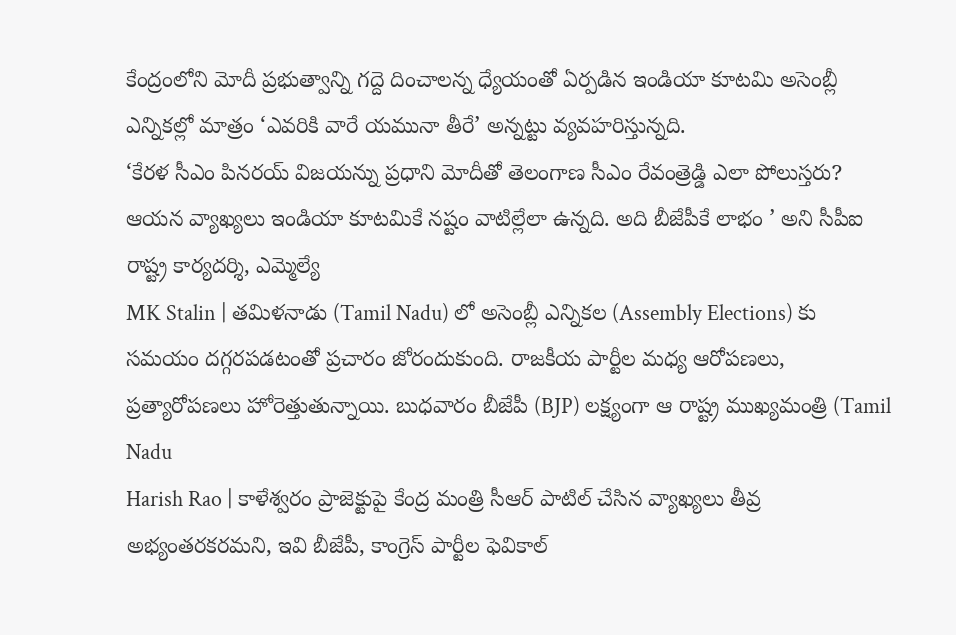కేంద్రంలోని మోదీ ప్రభుత్వాన్ని గద్దె దించాలన్న ధ్యేయంతో ఏర్పడిన ఇండియా కూటమి అసెంబ్లీ ఎన్నికల్లో మాత్రం ‘ఎవరికి వారే యమునా తీరే’ అన్నట్టు వ్యవహరిస్తున్నది.
‘కేరళ సీఎం పినరయ్ విజయన్ను ప్రధాని మోదీతో తెలంగాణ సీఎం రేవంత్రెడ్డి ఎలా పోలుస్తరు? ఆయన వ్యాఖ్యలు ఇండియా కూటమికే నష్టం వాటిల్లేలా ఉన్నది. అది బీజేపీకే లాభం ’ అని సీపీఐ రాష్ట్ర కార్యదర్శి, ఎమ్మెల్యే
MK Stalin | తమిళనాడు (Tamil Nadu) లో అసెంబ్లీ ఎన్నికల (Assembly Elections) కు సమయం దగ్గరపడటంతో ప్రచారం జోరందుకుంది. రాజకీయ పార్టీల మధ్య ఆరోపణలు, ప్రత్యారోపణలు హోరెత్తుతున్నాయి. బుధవారం బీజేపీ (BJP) లక్ష్యంగా ఆ రాష్ట్ర ముఖ్యమంత్రి (Tamil Nadu
Harish Rao | కాళేశ్వరం ప్రాజెక్టుపై కేంద్ర మంత్రి సీఆర్ పాటిల్ చేసిన వ్యాఖ్యలు తీవ్ర అభ్యంతరకరమని, ఇవి బీజేపీ, కాంగ్రెస్ పార్టీల ఫెవికాల్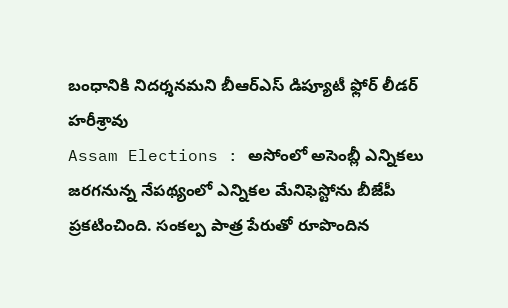బంధానికి నిదర్శనమని బీఆర్ఎస్ డిప్యూటీ ఫ్లోర్ లీడర్ హరీశ్రావు
Assam Elections : అసోంలో అసెంబ్లీ ఎన్నికలు జరగనున్న నేపథ్యంలో ఎన్నికల మేనిఫెస్టోను బీజేపీ ప్రకటించింది. సంకల్ప పాత్ర పేరుతో రూపొందిన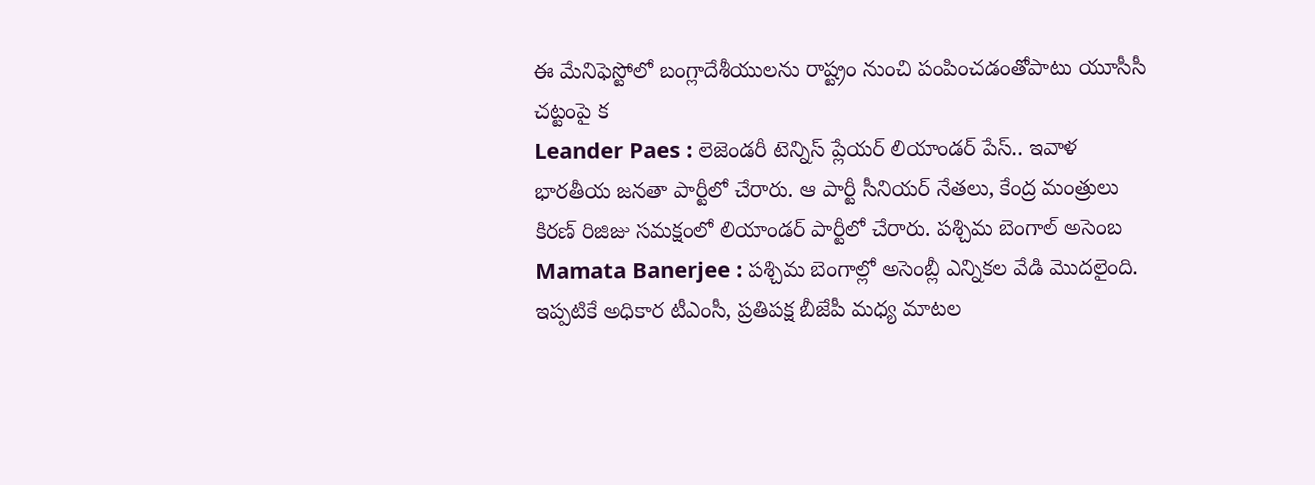ఈ మేనిఫెస్టోలో బంగ్లాదేశీయులను రాష్ట్రం నుంచి పంపించడంతోపాటు యూసీసీ చట్టంపై క
Leander Paes : లెజెండరీ టెన్నిస్ ప్లేయర్ లియాండర్ పేస్.. ఇవాళ భారతీయ జనతా పార్టీలో చేరారు. ఆ పార్టీ సీనియర్ నేతలు, కేంద్ర మంత్రులు కిరణ్ రిజిజు సమక్షంలో లియాండర్ పార్టీలో చేరారు. పశ్చిమ బెంగాల్ అసెంబ
Mamata Banerjee : పశ్చిమ బెంగాల్లో అసెంబ్లీ ఎన్నికల వేడి మొదలైంది. ఇప్పటికే అధికార టీఎంసీ, ప్రతిపక్ష బీజేపీ మధ్య మాటల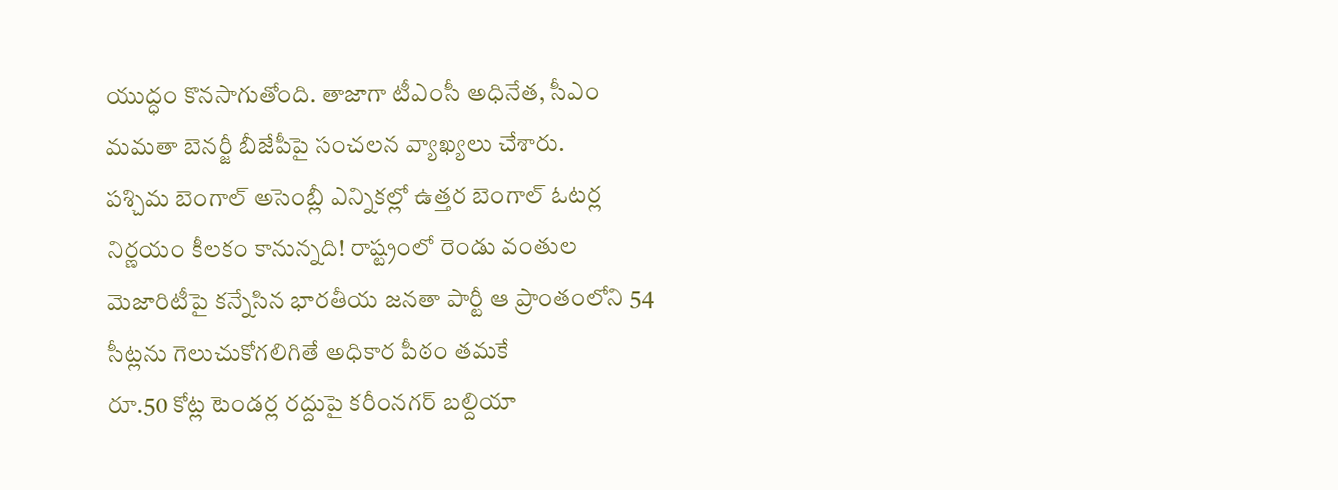యుద్ధం కొనసాగుతోంది. తాజాగా టీఎంసీ అధినేత, సీఎం మమతా బెనర్జీ బీజేపీపై సంచలన వ్యాఖ్యలు చేశారు.
పశ్చిమ బెంగాల్ అసెంబ్లీ ఎన్నికల్లో ఉత్తర బెంగాల్ ఓటర్ల నిర్ణయం కీలకం కానున్నది! రాష్ట్రంలో రెండు వంతుల మెజారిటీపై కన్నేసిన భారతీయ జనతా పార్టీ ఆ ప్రాంతంలోని 54 సీట్లను గెలుచుకోగలిగితే అధికార పీఠం తమకే
రూ.50 కోట్ల టెండర్ల రద్దుపై కరీంనగర్ బల్దియా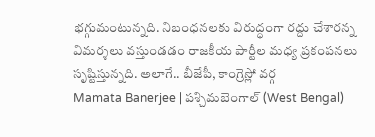భగ్గుమంటున్నది. నిబంధనలకు విరుద్ధంగా రద్దు చేశారన్న విమర్శలు వస్తుండడం రాజకీయ పార్టీల మధ్య ప్రకంపనలు సృష్టిస్తున్నది. అలాగే.. బీజేపీ, కాంగ్రెస్లో వర్గ
Mamata Banerjee | పశ్చిమబెంగాల్ (West Bengal)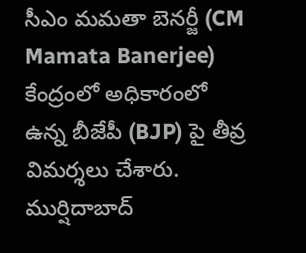సీఎం మమతా బెనర్జీ (CM Mamata Banerjee) కేంద్రంలో అధికారంలో ఉన్న బీజేపీ (BJP) పై తీవ్ర విమర్శలు చేశారు. ముర్షిదాబాద్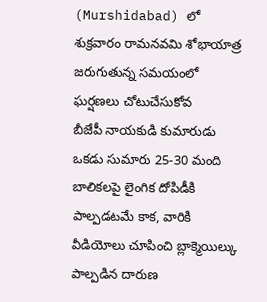(Murshidabad) లో శుక్రవారం రామనవమి శోభాయాత్ర జరుగుతున్న సమయంలో ఘర్షణలు చోటుచేసుకోవ
బీజేపీ నాయకుడి కుమారుడు ఒకడు సుమారు 25-30 మంది బాలికలపై లైంగిక దోపిడీకి పాల్పడటమే కాక, వారికి వీడియోలు చూపించి బ్లాక్మెయిల్కు పాల్పడిన దారుణ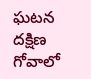ఘటన దక్షిణ గోవాలో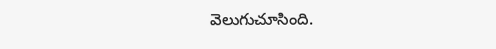వెలుగుచూసింది.